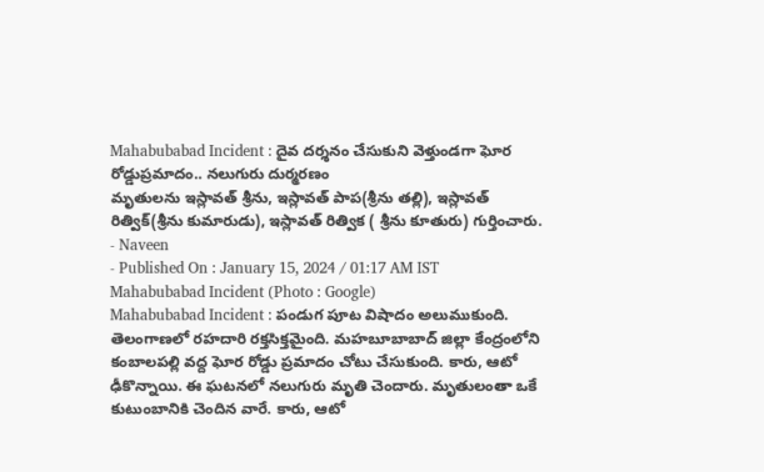Mahabubabad Incident : దైవ దర్శనం చేసుకుని వెళ్తుండగా ఘోర రోడ్డుప్రమాదం.. నలుగురు దుర్మరణం
మృతులను ఇస్లావత్ శ్రీను, ఇస్లావత్ పాప(శ్రీను తల్లి), ఇస్లావత్ రిత్విక్(శ్రీను కుమారుడు), ఇస్లావత్ రిత్విక ( శ్రీను కూతురు) గుర్తించారు.
- Naveen
- Published On : January 15, 2024 / 01:17 AM IST
Mahabubabad Incident (Photo : Google)
Mahabubabad Incident : పండుగ పూట విషాదం అలుముకుంది. తెలంగాణలో రహదారి రక్తసిక్తమైంది. మహబూబాబాద్ జిల్లా కేంద్రంలోని కంబాలపల్లి వద్ద ఘోర రోడ్డు ప్రమాదం చోటు చేసుకుంది. కారు, ఆటో ఢీకొన్నాయి. ఈ ఘటనలో నలుగురు మృతి చెందారు. మృతులంతా ఒకే కుటుంబానికి చెందిన వారే. కారు, ఆటో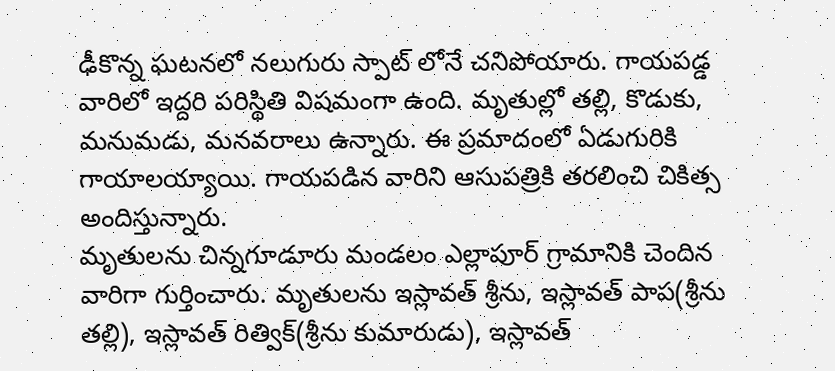ఢీకొన్న ఘటనలో నలుగురు స్పాట్ లోనే చనిపోయారు. గాయపడ్డ వారిలో ఇద్దరి పరిస్థితి విషమంగా ఉంది. మృతుల్లో తల్లి, కొడుకు, మనుమడు, మనవరాలు ఉన్నారు. ఈ ప్రమాదంలో ఏడుగురికి గాయాలయ్యాయి. గాయపడిన వారిని ఆసుపత్రికి తరలించి చికిత్స అందిస్తున్నారు.
మృతులను చిన్నగూడూరు మండలం ఎల్లాపూర్ గ్రామానికి చెందిన వారిగా గుర్తించారు. మృతులను ఇస్లావత్ శ్రీను, ఇస్లావత్ పాప(శ్రీను తల్లి), ఇస్లావత్ రిత్విక్(శ్రీను కుమారుడు), ఇస్లావత్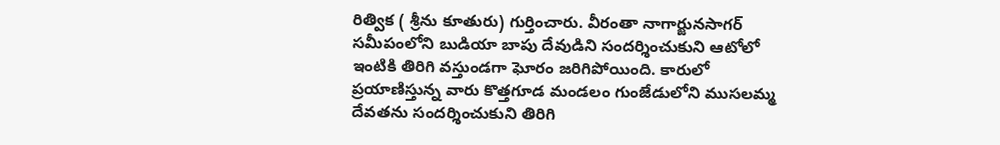రిత్విక ( శ్రీను కూతురు) గుర్తించారు. వీరంతా నాగార్జునసాగర్ సమీపంలోని బుడియా బాపు దేవుడిని సందర్శించుకుని ఆటోలో ఇంటికి తిరిగి వస్తుండగా ఘోరం జరిగిపోయింది. కారులో ప్రయాణిస్తున్న వారు కొత్తగూడ మండలం గుంజేడులోని ముసలమ్మ దేవతను సందర్శించుకుని తిరిగి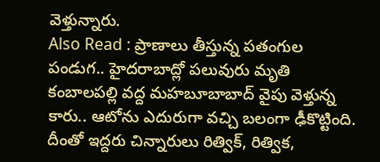వెళ్తున్నారు.
Also Read : ప్రాణాలు తీస్తున్న పతంగుల పండుగ.. హైదరాబాద్లో పలువురు మృతి
కంబాలపల్లి వద్ద మహబూబాబాద్ వైపు వెళ్తున్న కారు.. ఆటోను ఎదురుగా వచ్చి బలంగా ఢీకొట్టింది. దీంతో ఇద్దరు చిన్నారులు రిత్విక్, రిత్విక,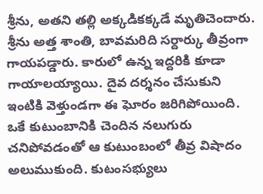శ్రీను, అతని తల్లి అక్కడికక్కడే మృతిచెందారు. శ్రీను అత్త శాంతి, బావమరిది సర్దార్కు తీవ్రంగా గాయపడ్డారు. కారులో ఉన్న ఇద్దరికి కూడా గాయాలయ్యాయి. దైవ దర్శనం చేసుకుని ఇంటికి వెళ్తుండగా ఈ ఘోరం జరిగిపోయింది. ఒకే కుటుంబానికి చెందిన నలుగురు చనిపోవడంతో ఆ కుటుంబంలో తీవ్ర విషాదం అలుముకుంది. కుటంసభ్యులు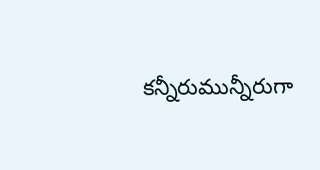కన్నీరుమున్నీరుగా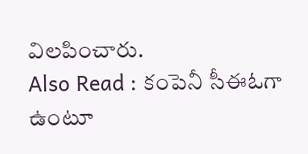విలపించారు.
Also Read : కంపెనీ సీఈఓగా ఉంటూ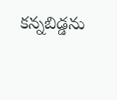కన్నబిడ్డను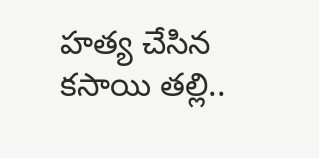హత్య చేసిన కసాయి తల్లి..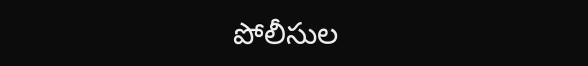పోలీసుల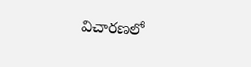విచారణలో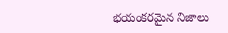భయంకరమైన నిజాలు